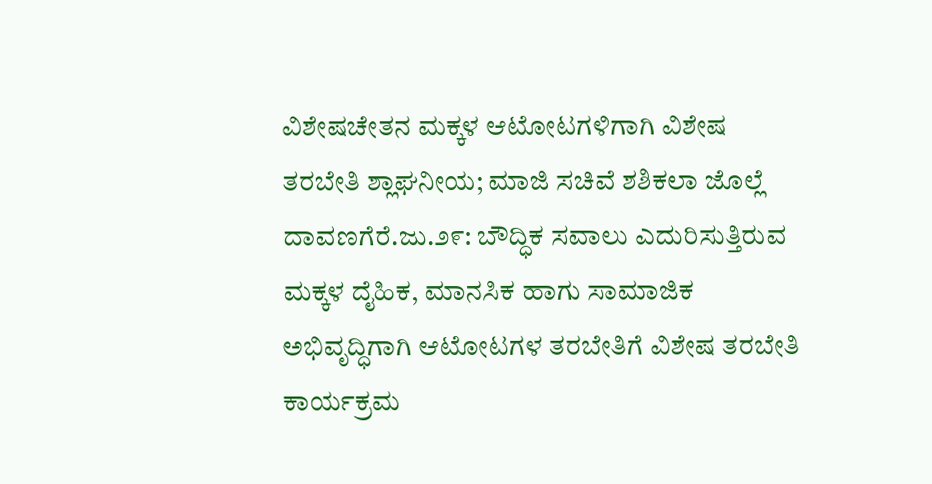ವಿಶೇಷಚೇತನ ಮಕ್ಕಳ ಆಟೋಟಗಳಿಗಾಗಿ ವಿಶೇಷ ತರಬೇತಿ ಶ್ಲಾಘನೀಯ; ಮಾಜಿ ಸಚಿವೆ ಶಶಿಕಲಾ ಜೊಲ್ಲೆ
ದಾವಣಗೆರೆ.ಜು.೨೯: ಬೌದ್ಧಿಕ ಸವಾಲು ಎದುರಿಸುತ್ತಿರುವ ಮಕ್ಕಳ ದೈಹಿಕ, ಮಾನಸಿಕ ಹಾಗು ಸಾಮಾಜಿಕ ಅಭಿವೃದ್ಧಿಗಾಗಿ ಆಟೋಟಗಳ ತರಬೇತಿಗೆ ವಿಶೇಷ ತರಬೇತಿ ಕಾರ್ಯಕ್ರಮ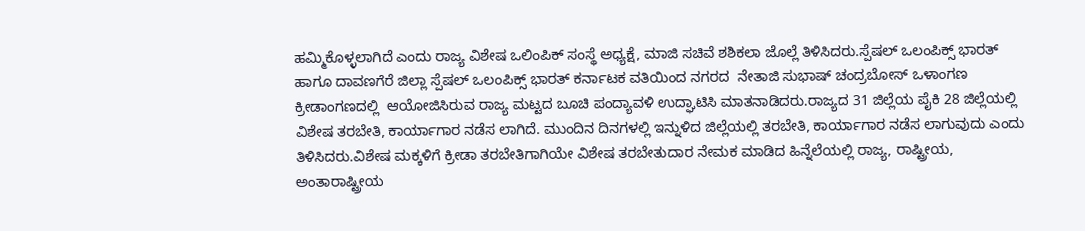ಹಮ್ಮಿಕೊಳ್ಳಲಾಗಿದೆ ಎಂದು ರಾಜ್ಯ ವಿಶೇಷ ಒಲಿಂಪಿಕ್ ಸಂಸ್ಥೆ ಅಧ್ಯಕ್ಷೆ, ಮಾಜಿ ಸಚಿವೆ ಶಶಿಕಲಾ ಜೊಲ್ಲೆ ತಿಳಿಸಿದರು.ಸ್ಪೆಷಲ್ ಒಲಂಪಿಕ್ಸ್ ಭಾರತ್ ಹಾಗೂ ದಾವಣಗೆರೆ ಜಿಲ್ಲಾ ಸ್ಪೆಷಲ್ ಒಲಂಪಿಕ್ಸ್ ಭಾರತ್ ಕರ್ನಾಟಕ ವತಿಯಿಂದ ನಗರದ  ನೇತಾಜಿ ಸುಭಾಷ್ ಚಂದ್ರಬೋಸ್ ಒಳಾಂಗಣ ಕ್ರೀಡಾಂಗಣದಲ್ಲಿ  ಆಯೋಜಿಸಿರುವ ರಾಜ್ಯ ಮಟ್ಟದ ಬೂಚಿ ಪಂದ್ಯಾವಳಿ ಉದ್ಘಾಟಿಸಿ ಮಾತನಾಡಿದರು.ರಾಜ್ಯದ 31 ಜಿಲ್ಲೆಯ ಪೈಕಿ 28 ಜಿಲ್ಲೆಯಲ್ಲಿ ವಿಶೇಷ ತರಬೇತಿ, ಕಾರ್ಯಾಗಾರ ನಡೆಸ ಲಾಗಿದೆ. ಮುಂದಿನ ದಿನಗಳಲ್ಲಿ ಇನ್ನುಳಿದ ಜಿಲ್ಲೆಯಲ್ಲಿ ತರಬೇತಿ, ಕಾರ್ಯಾಗಾರ ನಡೆಸ ಲಾಗುವುದು ಎಂದು ತಿಳಿಸಿದರು.ವಿಶೇಷ ಮಕ್ಕಳಿಗೆ ಕ್ರೀಡಾ ತರಬೇತಿಗಾಗಿಯೇ ವಿಶೇಷ ತರಬೇತುದಾರ ನೇಮಕ ಮಾಡಿದ ಹಿನ್ನೆಲೆಯಲ್ಲಿ ರಾಜ್ಯ, ರಾಷ್ಟ್ರೀಯ, ಅಂತಾರಾಷ್ಟ್ರೀಯ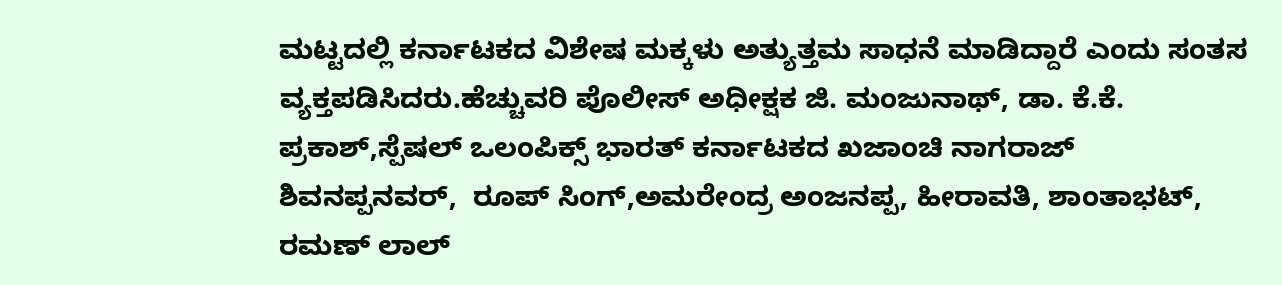ಮಟ್ಟದಲ್ಲಿ ಕರ್ನಾಟಕದ ವಿಶೇಷ ಮಕ್ಕಳು ಅತ್ಯುತ್ತಮ ಸಾಧನೆ ಮಾಡಿದ್ದಾರೆ ಎಂದು ಸಂತಸ ವ್ಯಕ್ತಪಡಿಸಿದರು.ಹೆಚ್ಚುವರಿ ಪೊಲೀಸ್ ಅಧೀಕ್ಷಕ ಜಿ. ಮಂಜುನಾಥ್, ಡಾ. ಕೆ.ಕೆ. ಪ್ರಕಾಶ್,ಸ್ಪೆಷಲ್‌ ಒಲಂಪಿಕ್ಸ್ ಭಾರತ್ ಕರ್ನಾಟಕದ ಖಜಾಂಚಿ ನಾಗರಾಜ್ ಶಿವನಪ್ಪನವರ್,  ರೂಪ್ ಸಿಂಗ್,ಅಮರೇಂದ್ರ ಅಂಜನಪ್ಪ, ಹೀರಾವತಿ, ಶಾಂತಾಭಟ್, ರಮಣ್ ಲಾಲ್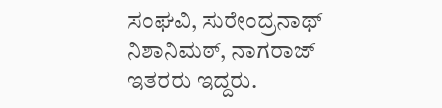ಸಂಘವಿ, ಸುರೇಂದ್ರನಾಥ್ ನಿಶಾನಿಮಠ್, ನಾಗರಾಜ್ ಇತರರು ಇದ್ದರು.